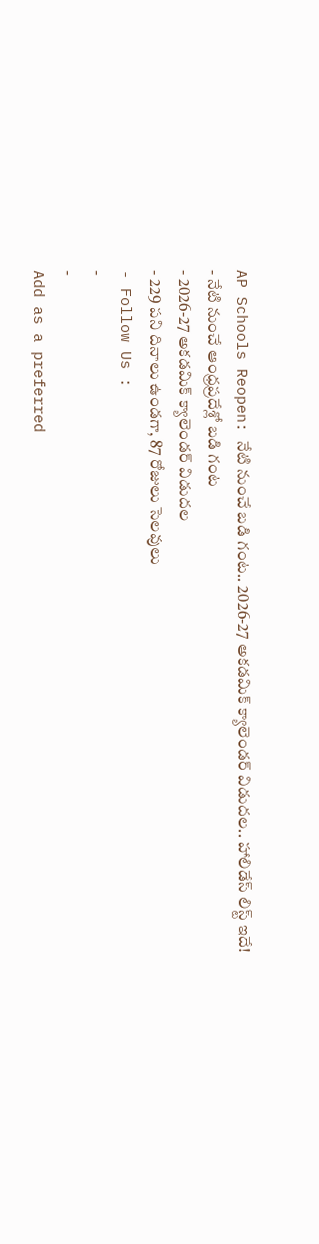AP Schools Reopen: నేటి నుంచే బడి గంట.. 2026-27 అకడమిక్ క్యాలెండర్ విడుదల.. హాలిడేస్ లిస్ట్ ఇదే!
- నేటి నుంచే ఆంధ్రప్రదేశ్లో బడి గంట
- 2026-27 అకడమిక్ క్యాలెండర్ విడుదల
- 229 పని దినాలు ఉండగా, 87 రోజులు సెలవులు
- Follow Us :
-
-
Add as a preferred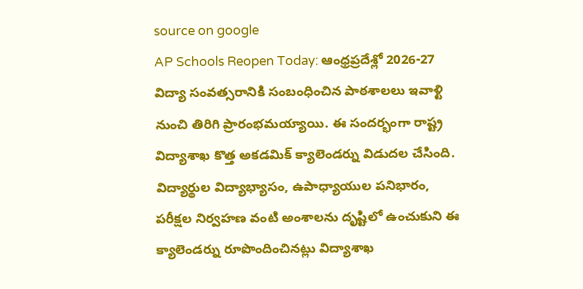source on google
AP Schools Reopen Today: ఆంధ్రప్రదేశ్లో 2026-27 విద్యా సంవత్సరానికి సంబంధించిన పాఠశాలలు ఇవాళ్టి నుంచి తిరిగి ప్రారంభమయ్యాయి. ఈ సందర్భంగా రాష్ట్ర విద్యాశాఖ కొత్త అకడమిక్ క్యాలెండర్ను విడుదల చేసింది. విద్యార్థుల విద్యాభ్యాసం, ఉపాధ్యాయుల పనిభారం, పరీక్షల నిర్వహణ వంటి అంశాలను దృష్టిలో ఉంచుకుని ఈ క్యాలెండర్ను రూపొందించినట్లు విద్యాశాఖ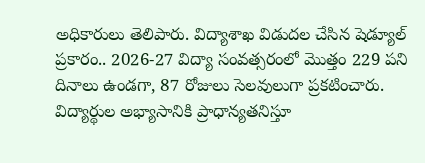అధికారులు తెలిపారు. విద్యాశాఖ విడుదల చేసిన షెడ్యూల్ ప్రకారం.. 2026-27 విద్యా సంవత్సరంలో మొత్తం 229 పని దినాలు ఉండగా, 87 రోజులు సెలవులుగా ప్రకటించారు.
విద్యార్థుల అభ్యాసానికి ప్రాధాన్యతనిస్తూ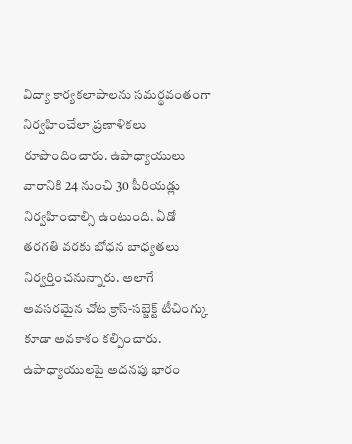విద్యా కార్యకలాపాలను సమర్థవంతంగా నిర్వహించేలా ప్రణాళికలు రూపొందించారు. ఉపాధ్యాయులు వారానికి 24 నుంచి 30 పీరియడ్లు నిర్వహించాల్సి ఉంటుంది. ఏడో తరగతి వరకు బోధన బాధ్యతలు నిర్వర్తించనున్నారు. అలాగే అవసరమైన చోట క్రాస్-సబ్జెక్ట్ టీచింగ్కు కూడా అవకాశం కల్పించారు. ఉపాధ్యాయులపై అదనపు భారం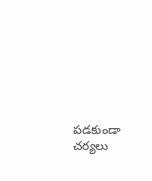పడకుండా చర్యలు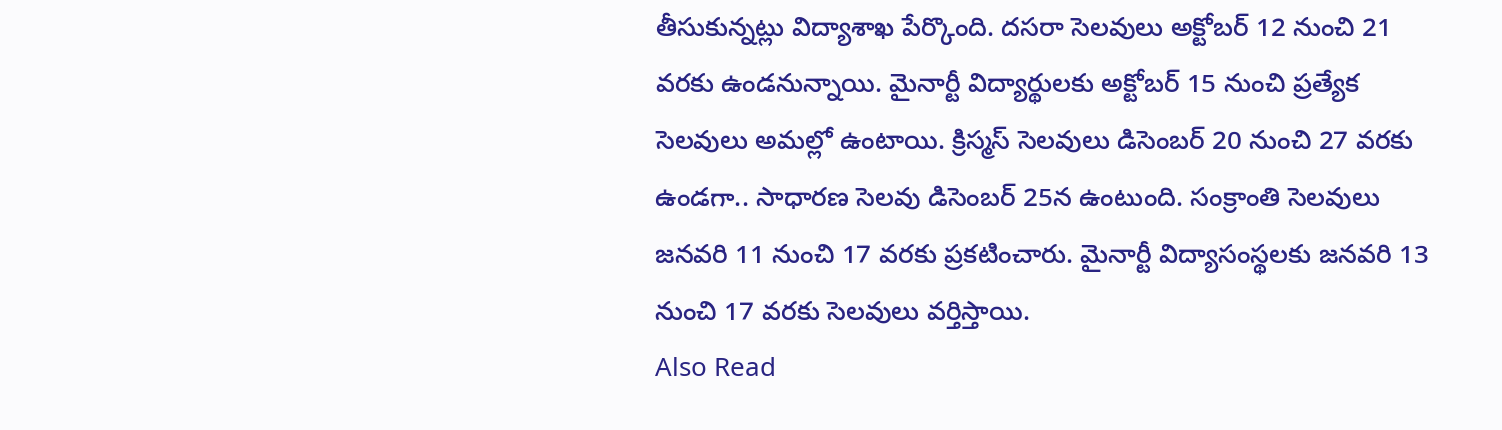తీసుకున్నట్లు విద్యాశాఖ పేర్కొంది. దసరా సెలవులు అక్టోబర్ 12 నుంచి 21 వరకు ఉండనున్నాయి. మైనార్టీ విద్యార్థులకు అక్టోబర్ 15 నుంచి ప్రత్యేక సెలవులు అమల్లో ఉంటాయి. క్రిస్మస్ సెలవులు డిసెంబర్ 20 నుంచి 27 వరకు ఉండగా.. సాధారణ సెలవు డిసెంబర్ 25న ఉంటుంది. సంక్రాంతి సెలవులు జనవరి 11 నుంచి 17 వరకు ప్రకటించారు. మైనార్టీ విద్యాసంస్థలకు జనవరి 13 నుంచి 17 వరకు సెలవులు వర్తిస్తాయి.
Also Read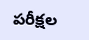పరీక్షల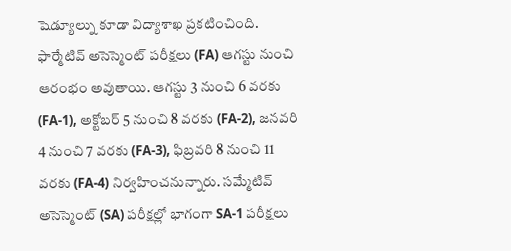షెడ్యూల్ను కూడా విద్యాశాఖ ప్రకటించింది. ఫార్మేటివ్ అసెస్మెంట్ పరీక్షలు (FA) ఆగస్టు నుంచి ఆరంభం అవుతాయి. ఆగస్టు 3 నుంచి 6 వరకు (FA-1), అక్టోబర్ 5 నుంచి 8 వరకు (FA-2), జనవరి 4 నుంచి 7 వరకు (FA-3), ఫిబ్రవరి 8 నుంచి 11 వరకు (FA-4) నిర్వహించనున్నారు. సమ్మేటివ్ అసెస్మెంట్ (SA) పరీక్షల్లో భాగంగా SA-1 పరీక్షలు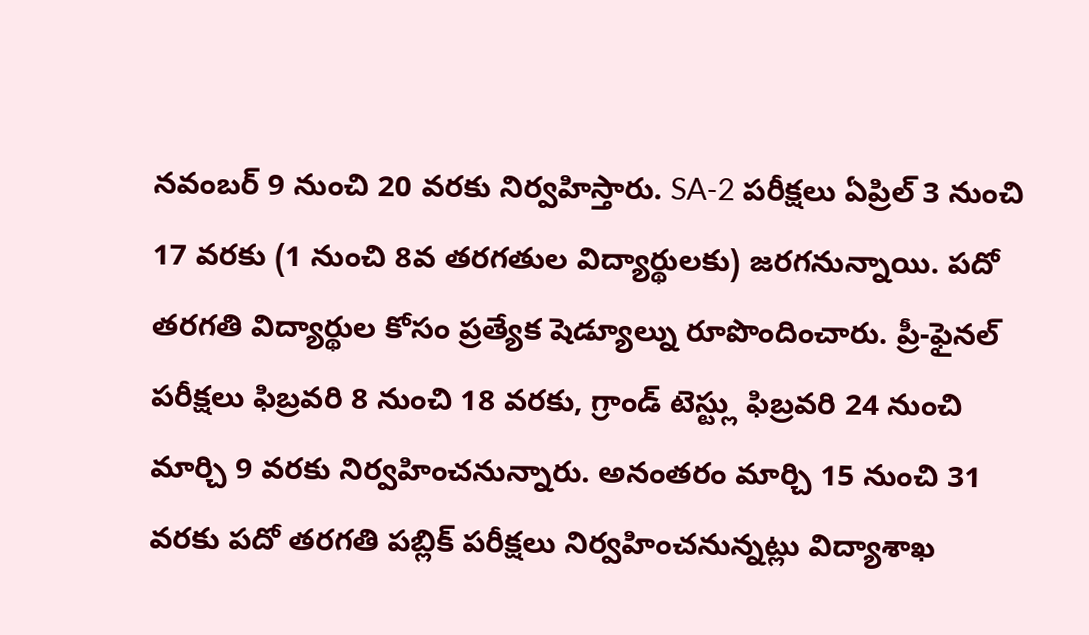నవంబర్ 9 నుంచి 20 వరకు నిర్వహిస్తారు. SA-2 పరీక్షలు ఏప్రిల్ 3 నుంచి 17 వరకు (1 నుంచి 8వ తరగతుల విద్యార్థులకు) జరగనున్నాయి. పదో తరగతి విద్యార్థుల కోసం ప్రత్యేక షెడ్యూల్ను రూపొందించారు. ప్రీ-ఫైనల్ పరీక్షలు ఫిబ్రవరి 8 నుంచి 18 వరకు, గ్రాండ్ టెస్ట్లు ఫిబ్రవరి 24 నుంచి మార్చి 9 వరకు నిర్వహించనున్నారు. అనంతరం మార్చి 15 నుంచి 31 వరకు పదో తరగతి పబ్లిక్ పరీక్షలు నిర్వహించనున్నట్లు విద్యాశాఖ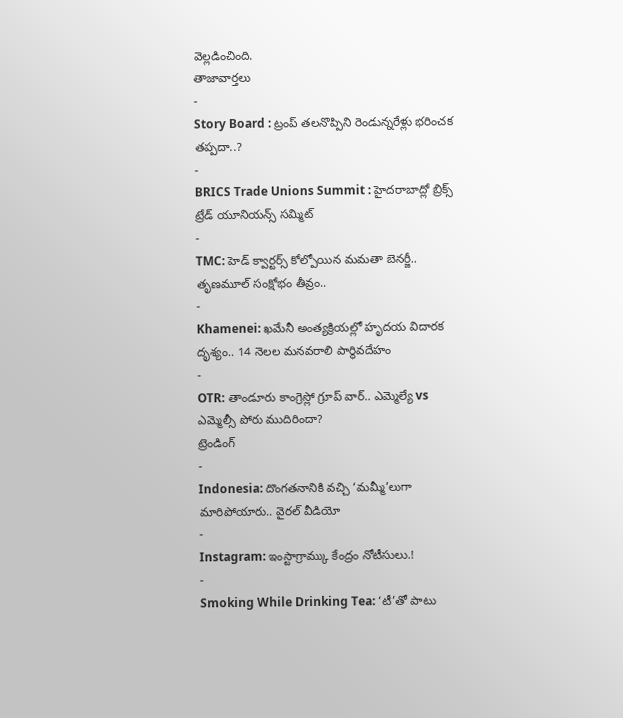వెల్లడించింది.
తాజావార్తలు
-
Story Board : ట్రంప్ తలనొప్పిని రెండున్నరేళ్లు భరించక తప్పదా..?
-
BRICS Trade Unions Summit : హైదరాబాద్లో బ్రిక్స్ ట్రేడ్ యూనియన్స్ సమ్మిట్
-
TMC: హెడ్ క్వార్టర్స్ కోల్పోయిన మమతా బెనర్జీ.. తృణమూల్ సంక్షోభం తీవ్రం..
-
Khamenei: ఖమేనీ అంత్యక్రియల్లో హృదయ విదారక దృశ్యం.. 14 నెలల మనవరాలి పార్థివదేహం
-
OTR: తాండూరు కాంగ్రెస్లో గ్రూప్ వార్.. ఎమ్మెల్యే vs ఎమ్మెల్సీ పోరు ముదిరిందా?
ట్రెండింగ్
-
Indonesia: దొంగతనానికి వచ్చి ‘మమ్మీ’లుగా మారిపోయారు.. వైరల్ వీడియో
-
Instagram: ఇంస్టాగ్రామ్కు కేంద్రం నోటీసులు.!
-
Smoking While Drinking Tea: ‘టీ’తో పాటు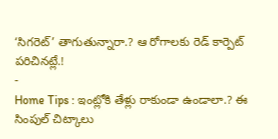‘సిగరెట్’ తాగుతున్నారా.? ఆ రోగాలకు రెడ్ కార్పెట్ పరిచినట్లే.!
-
Home Tips : ఇంట్లోకి తేళ్లు రాకుండా ఉండాలా.? ఈ సింపుల్ చిట్కాలు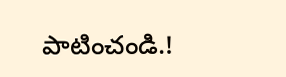పాటించండి.!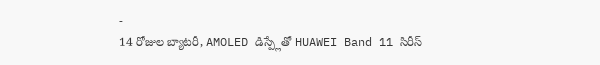-
14 రోజుల బ్యాటరీ, AMOLED డిస్ప్లేతో HUAWEI Band 11 సిరీస్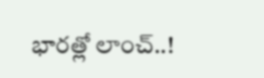భారత్లో లాంచ్..!